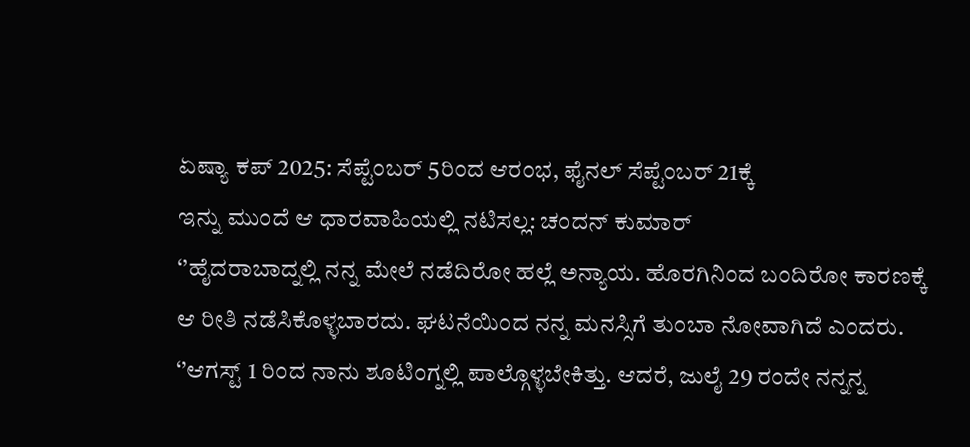ಏಷ್ಯಾ ಕಪ್ 2025: ಸೆಪ್ಟೆಂಬರ್ 5ರಿಂದ ಆರಂಭ, ಫೈನಲ್ ಸೆಪ್ಟೆಂಬರ್ 21ಕ್ಕೆ
ಇನ್ನು ಮುಂದೆ ಆ ಧಾರವಾಹಿಯಲ್ಲಿ ನಟಿಸಲ್ಲ: ಚಂದನ್ ಕುಮಾರ್
‘’ಹೈದರಾಬಾದ್ನಲ್ಲಿ ನನ್ನ ಮೇಲೆ ನಡೆದಿರೋ ಹಲ್ಲೆ ಅನ್ಯಾಯ. ಹೊರಗಿನಿಂದ ಬಂದಿರೋ ಕಾರಣಕ್ಕೆ ಆ ರೀತಿ ನಡೆಸಿಕೊಳ್ಳಬಾರದು. ಘಟನೆಯಿಂದ ನನ್ನ ಮನಸ್ಸಿಗೆ ತುಂಬಾ ನೋವಾಗಿದೆ ಎಂದರು.
‘’ಆಗಸ್ಟ್ 1 ರಿಂದ ನಾನು ಶೂಟಿಂಗ್ನಲ್ಲಿ ಪಾಲ್ಗೊಳ್ಳಬೇಕಿತ್ತು. ಆದರೆ, ಜುಲೈ 29 ರಂದೇ ನನ್ನನ್ನ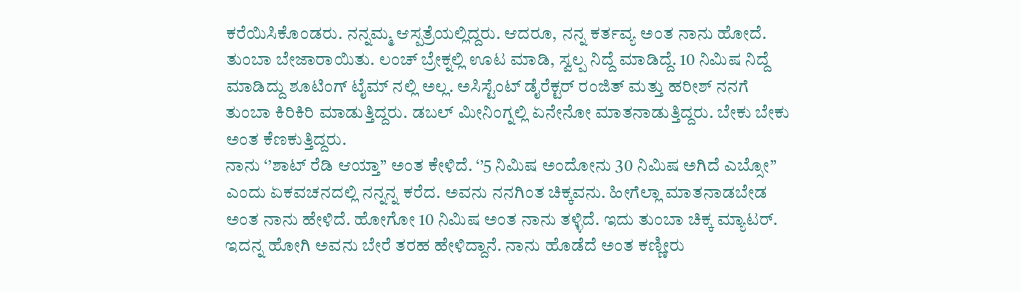ಕರೆಯಿಸಿಕೊಂಡರು. ನನ್ನಮ್ಮ ಆಸ್ಪತ್ರೆಯಲ್ಲಿದ್ದರು. ಆದರೂ, ನನ್ನ ಕರ್ತವ್ಯ ಅಂತ ನಾನು ಹೋದೆ. ತುಂಬಾ ಬೇಜಾರಾಯಿತು. ಲಂಚ್ ಬ್ರೇಕ್ನಲ್ಲಿ ಊಟ ಮಾಡಿ, ಸ್ವಲ್ಪ ನಿದ್ದೆ ಮಾಡಿದ್ದೆ. 10 ನಿಮಿಷ ನಿದ್ದೆ ಮಾಡಿದ್ದು ಶೂಟಿಂಗ್ ಟೈಮ್ ನಲ್ಲಿ ಅಲ್ಲ. ಅಸಿಸ್ಟೆಂಟ್ ಡೈರೆಕ್ಟರ್ ರಂಜಿತ್ ಮತ್ತು ಹರೀಶ್ ನನಗೆ ತುಂಬಾ ಕಿರಿಕಿರಿ ಮಾಡುತ್ತಿದ್ದರು. ಡಬಲ್ ಮೀನಿಂಗ್ನಲ್ಲಿ ಏನೇನೋ ಮಾತನಾಡುತ್ತಿದ್ದರು. ಬೇಕು ಬೇಕು ಅಂತ ಕೆಣಕುತ್ತಿದ್ದರು.
ನಾನು ‘’ಶಾಟ್ ರೆಡಿ ಆಯ್ತಾ’’ ಅಂತ ಕೇಳಿದೆ. ‘’5 ನಿಮಿಷ ಅಂದೋನು 30 ನಿಮಿಷ ಅಗಿದೆ ಎಬ್ಸೋ’’ ಎಂದು ಏಕವಚನದಲ್ಲಿ ನನ್ನನ್ನ ಕರೆದ. ಅವನು ನನಗಿಂತ ಚಿಕ್ಕವನು. ಹೀಗೆಲ್ಲಾ ಮಾತನಾಡಬೇಡ ಅಂತ ನಾನು ಹೇಳಿದೆ. ಹೋಗೋ 10 ನಿಮಿಷ ಅಂತ ನಾನು ತಳ್ಳಿದೆ. ಇದು ತುಂಬಾ ಚಿಕ್ಕ ಮ್ಯಾಟರ್. ಇದನ್ನ ಹೋಗಿ ಅವನು ಬೇರೆ ತರಹ ಹೇಳಿದ್ದಾನೆ. ನಾನು ಹೊಡೆದೆ ಅಂತ ಕಣ್ಣೀರು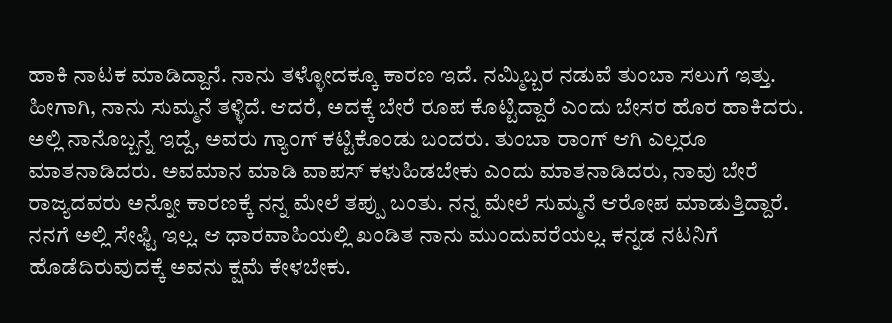ಹಾಕಿ ನಾಟಕ ಮಾಡಿದ್ದಾನೆ. ನಾನು ತಳ್ಳೋದಕ್ಕೂ ಕಾರಣ ಇದೆ. ನಮ್ಮಿಬ್ಬರ ನಡುವೆ ತುಂಬಾ ಸಲುಗೆ ಇತ್ತು. ಹೀಗಾಗಿ, ನಾನು ಸುಮ್ಮನೆ ತಳ್ಳಿದೆ. ಆದರೆ, ಅದಕ್ಕೆ ಬೇರೆ ರೂಪ ಕೊಟ್ಟಿದ್ದಾರೆ ಎಂದು ಬೇಸರ ಹೊರ ಹಾಕಿದರು.
ಅಲ್ಲಿ ನಾನೊಬ್ಬನ್ನೆ ಇದ್ದೆ, ಅವರು ಗ್ಯಾಂಗ್ ಕಟ್ಟಿಕೊಂಡು ಬಂದರು. ತುಂಬಾ ರಾಂಗ್ ಆಗಿ ಎಲ್ಲರೂ ಮಾತನಾಡಿದರು. ಅವಮಾನ ಮಾಡಿ ವಾಪಸ್ ಕಳುಹಿಡಬೇಕು ಎಂದು ಮಾತನಾಡಿದರು, ನಾವು ಬೇರೆ ರಾಜ್ಯದವರು ಅನ್ನೋ ಕಾರಣಕ್ಕೆ ನನ್ನ ಮೇಲೆ ತಪ್ಪು ಬಂತು. ನನ್ನ ಮೇಲೆ ಸುಮ್ಮನೆ ಆರೋಪ ಮಾಡುತ್ತಿದ್ದಾರೆ. ನನಗೆ ಅಲ್ಲಿ ಸೇಫ್ಟಿ ಇಲ್ಲ. ಆ ಧಾರವಾಹಿಯಲ್ಲಿ ಖಂಡಿತ ನಾನು ಮುಂದುವರೆಯಲ್ಲ. ಕನ್ನಡ ನಟನಿಗೆ ಹೊಡೆದಿರುವುದಕ್ಕೆ ಅವನು ಕ್ಷಮೆ ಕೇಳಬೇಕು.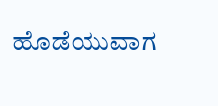ಹೊಡೆಯುವಾಗ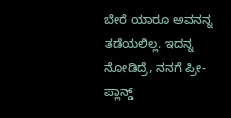ಬೇರೆ ಯಾರೂ ಅವನನ್ನ ತಡೆಯಲಿಲ್ಲ. ಇದನ್ನ ನೋಡಿದ್ರೆ, ನನಗೆ ಪ್ರೀ-ಪ್ಲಾನ್ಡ್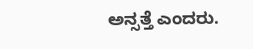ಅನ್ಸತ್ತೆ ಎಂದರು.